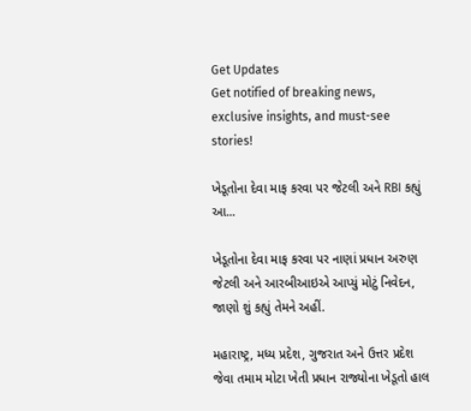Get Updates
Get notified of breaking news, exclusive insights, and must-see stories!

ખેડૂતોના દેવા માફ કરવા પર જેટલી અને RBI કહ્યું આ...

ખેડૂતોના દેવા માફ કરવા પર નાણાં પ્રધાન અરુણ જેટલી અને આરબીઆઇએ આપ્યું મોટું નિવેદન, જાણો શું કહ્યું તેમને અહીં.

મહારાષ્ટ્ર, મધ્ય પ્રદેશ, ગુજરાત અને ઉત્તર પ્રદેશ જેવા તમામ મોટા ખેતી પ્રધાન રાજ્યોના ખેડૂતો હાલ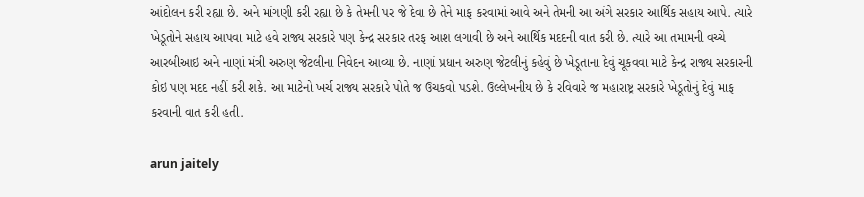આંદોલન કરી રહ્યા છે. અને માંગણી કરી રહ્યા છે કે તેમની પર જે દેવા છે તેને માફ કરવામાં આવે અને તેમની આ અંગે સરકાર આર્થિક સહાય આપે. ત્યારે ખેડૂતોને સહાય આપવા માટે હવે રાજ્ય સરકારે પણ કેન્દ્ર સરકાર તરફ આશ લગાવી છે અને આર્થિક મદદની વાત કરી છે. ત્યારે આ તમામની વચ્ચે આરબીઆઇ અને નાણાં મંત્રી અરુણ જેટલીના નિવેદન આવ્યા છે. નાણાં પ્રધાન અરુણ જેટલીનું કહેવું છે ખેડૂતાના દેવું ચૂકવવા માટે કેન્દ્ર રાજ્ય સરકારની કોઇ પણ મદદ નહીં કરી શકે. આ માટેનો ખર્ચ રાજ્ય સરકારે પોતે જ ઉચકવો પડશે. ઉલ્લેખનીય છે કે રવિવારે જ મહારાષ્ટ્ર સરકારે ખેડૂતોનું દેવું માફ કરવાની વાત કરી હતી.

arun jaitely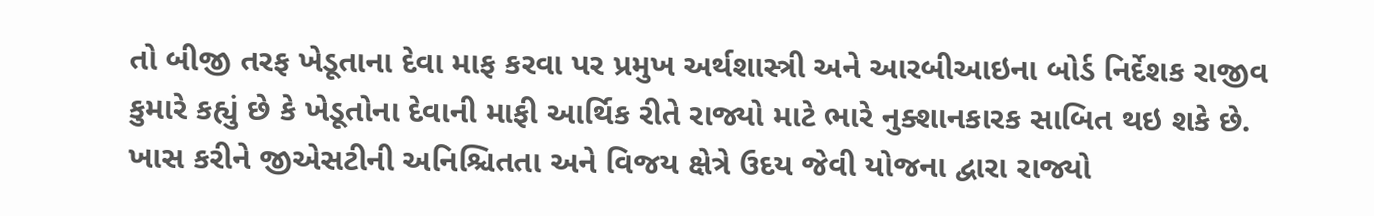તો બીજી તરફ ખેડૂતાના દેવા માફ કરવા પર પ્રમુખ અર્થશાસ્ત્રી અને આરબીઆઇના બોર્ડ નિર્દેશક રાજીવ કુમારે કહ્યું છે કે ખેડૂતોના દેવાની માફી આર્થિક રીતે રાજ્યો માટે ભારે નુક્શાનકારક સાબિત થઇ શકે છે. ખાસ કરીને જીએસટીની અનિશ્ચિતતા અને વિજય ક્ષેત્રે ઉદય જેવી યોજના દ્વારા રાજ્યો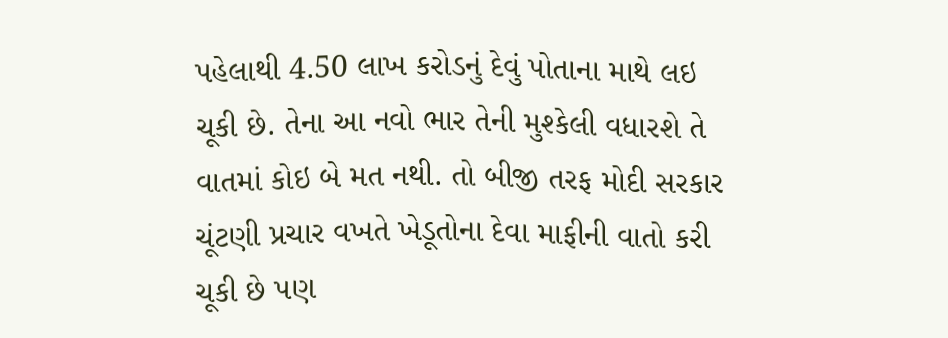પહેલાથી 4.50 લાખ કરોડનું દેવું પોતાના માથે લઇ ચૂકી છે. તેના આ નવો ભાર તેની મુશ્કેલી વધારશે તે વાતમાં કોઇ બે મત નથી. તો બીજી તરફ મોદી સરકાર ચૂંટણી પ્રચાર વખતે ખેડૂતોના દેવા માફીની વાતો કરી ચૂકી છે પણ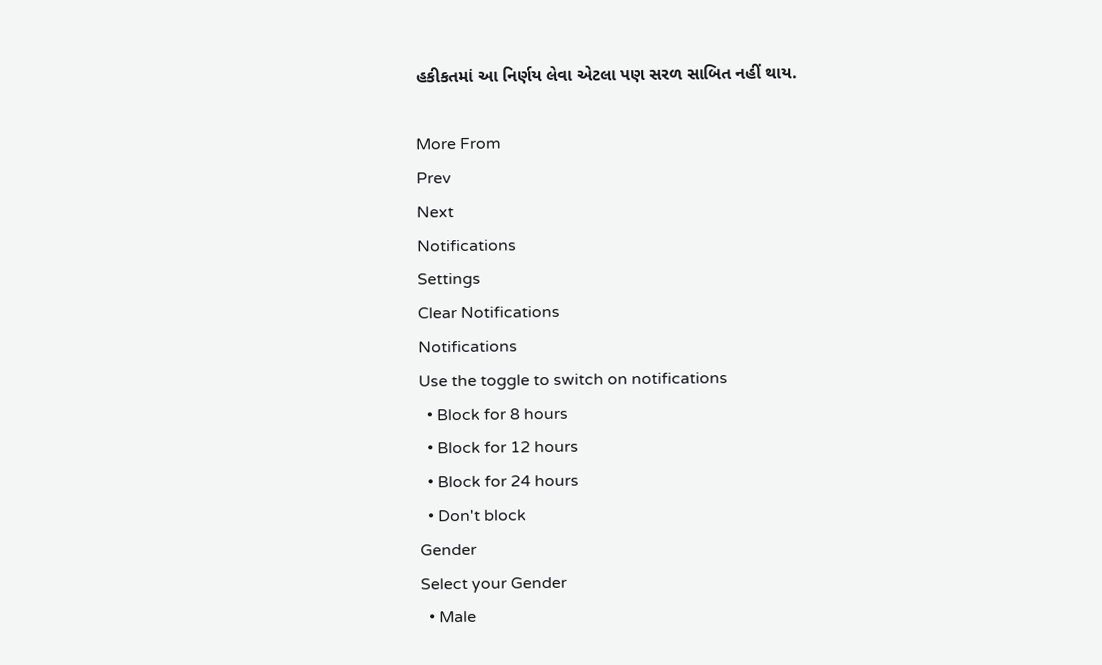હકીકતમાં આ નિર્ણય લેવા એટલા પણ સરળ સાબિત નહીં થાય.

More From
Prev
Next
Notifications
Settings
Clear Notifications
Notifications
Use the toggle to switch on notifications
  • Block for 8 hours
  • Block for 12 hours
  • Block for 24 hours
  • Don't block
Gender
Select your Gender
  • Male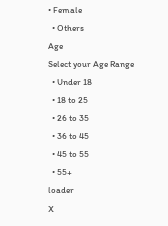• Female
  • Others
Age
Select your Age Range
  • Under 18
  • 18 to 25
  • 26 to 35
  • 36 to 45
  • 45 to 55
  • 55+
loader
X